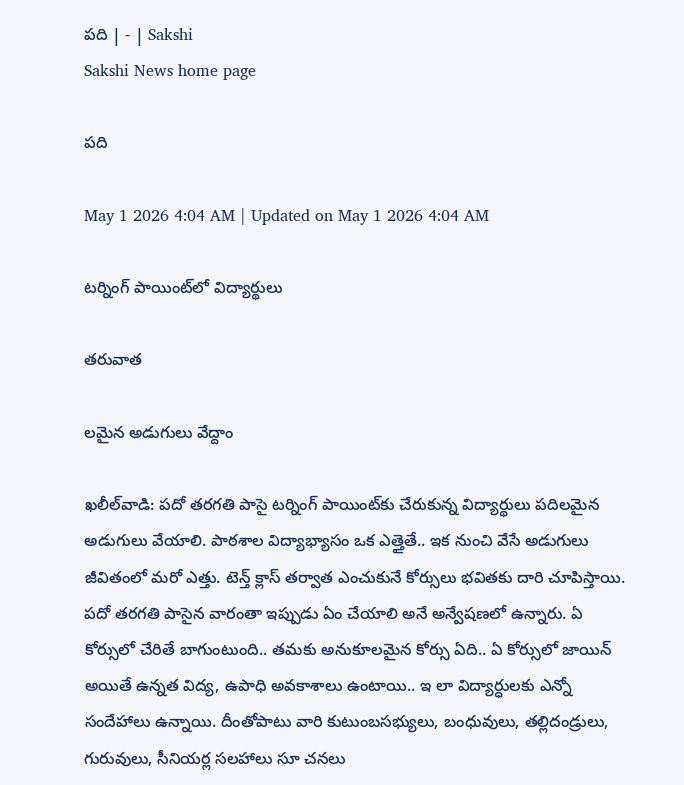పది | - | Sakshi
Sakshi News home page

పది

May 1 2026 4:04 AM | Updated on May 1 2026 4:04 AM

టర్నింగ్‌ పాయింట్‌లో విద్యార్థులు

తరువాత

లమైన అడుగులు వేద్దాం

ఖలీల్‌వాడి: పదో తరగతి పాసై టర్నింగ్‌ పాయింట్‌కు చేరుకున్న విద్యార్థులు పదిలమైన అడుగులు వేయాలి. పాఠశాల విద్యాభ్యాసం ఒక ఎత్తైతే.. ఇక నుంచి వేసే అడుగులు జీవితంలో మరో ఎత్తు. టెన్త్‌ క్లాస్‌ తర్వాత ఎంచుకునే కోర్సులు భవితకు దారి చూపిస్తాయి. పదో తరగతి పాసైన వారంతా ఇప్పుడు ఏం చేయాలి అనే అన్వేషణలో ఉన్నారు. ఏ కోర్సులో చేరితే బాగుంటుంది.. తమకు అనుకూలమైన కోర్సు ఏది.. ఏ కోర్సులో జాయిన్‌ అయితే ఉన్నత విద్య, ఉపాధి అవకాశాలు ఉంటాయి.. ఇ లా విద్యార్ధులకు ఎన్నో సందేహాలు ఉన్నాయి. దీంతోపాటు వారి కుటుంబసభ్యులు, బంధువులు, తల్లిదండ్రులు, గురువులు, సీనియర్ల సలహాలు సూ చనలు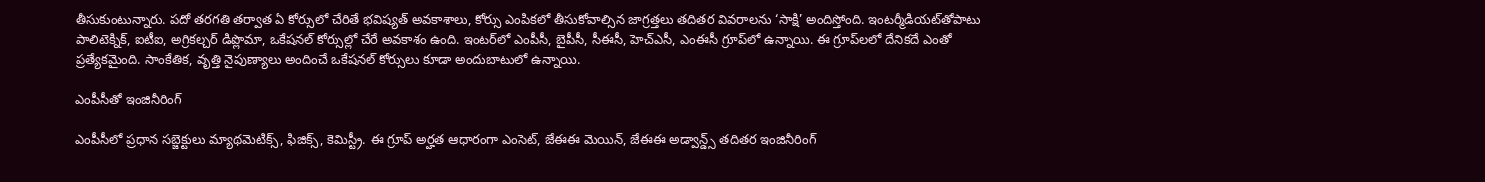తీసుకుంటున్నారు. పదో తరగతి తర్వాత ఏ కోర్సులో చేరితే భవిష్యత్‌ అవకాశాలు, కోర్సు ఎంపికలో తీసుకోవాల్సిన జాగ్రత్తలు తదితర వివరాలను ‘సాక్షి’ అందిస్తోంది. ఇంటర్మీడియట్‌తోపాటు పాలిటెక్నిక్‌, ఐటీఐ, అగ్రికల్చర్‌ డిప్లొమా, ఒకేషనల్‌ కోర్సుల్లో చేరే అవకాశం ఉంది. ఇంటర్‌లో ఎంపీసీ, బైపీసీ, సీఈసీ, హెచ్‌ఎసీ, ఎంఈసీ గ్రూప్‌లో ఉన్నాయి. ఈ గ్రూప్‌లలో దేనికదే ఎంతో ప్రత్యేకమైంది. సాంకేతిక, వృత్తి నైపుణ్యాలు అందించే ఒకేషనల్‌ కోర్సులు కూడా అందుబాటులో ఉన్నాయి.

ఎంపీసీతో ఇంజినీరింగ్‌

ఎంపీసీలో ప్రధాన సబ్జెక్టులు మ్యాథమెటిక్స్‌, ఫిజిక్స్‌, కెమిస్ట్రీ. ఈ గ్రూప్‌ అర్హత ఆధారంగా ఎంసెట్‌, జేఈఈ మెయిన్‌, జేఈఈ అడ్వాన్డ్స్‌ తదితర ఇంజినీరింగ్‌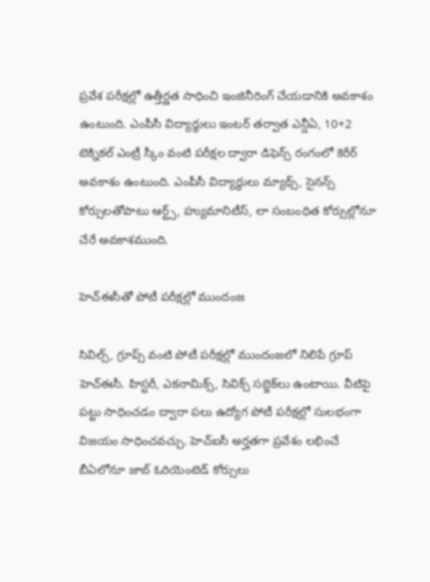ప్రవేశ పరీక్షల్లో ఉత్తీర్ణత సాధించి ఇంజినీరింగ్‌ చేయడానికి అవకాశం ఉంటుంది. ఎంపీసీ విద్యార్థులు ఇంటర్‌ తర్వాత ఎన్డీఏ, 10+2 టెక్నికల్‌ ఎంట్రీ స్కీం వంటి పరీక్షల ద్వారా డిఫెన్స్‌ రంగంలో కెరీర్‌ అవకాశం ఉంటుంది. ఎంపీసీ విద్యార్థులు మ్యాథ్స్‌, సైనన్స్‌ కోర్సులతోపాటు ఆర్ట్స్‌, హ్యుమానిటీస్‌, లా సంబంధిత కోర్సుల్లోనూ చేరే అవకాశముంది.

హెచ్‌ఈసీతో పోటీ పరీక్షల్లో ముందంజ

సివిల్స్‌, గ్రూప్స్‌ వంటి పోటీ పరీక్షల్లో ముందంజలో నిలిపే గ్రూప్‌ హెచ్‌ఈసీ. హిస్టరీ, ఎకనామిక్స్‌, సివిక్స్‌ సబ్జెక్‌లు ఉంటాయి. వీటిపై పట్టు సాధించడం ద్వారా పలు ఉద్యోగ పోటీ పరీక్షల్లో సులభంగా విజయం సాధించవచ్చు. హెచ్‌ఐసీ అర్హతగా ప్రవేశం లభించే బీఏలోనూ జాబ్‌ ఓరియెంటెడ్‌ కోర్సులు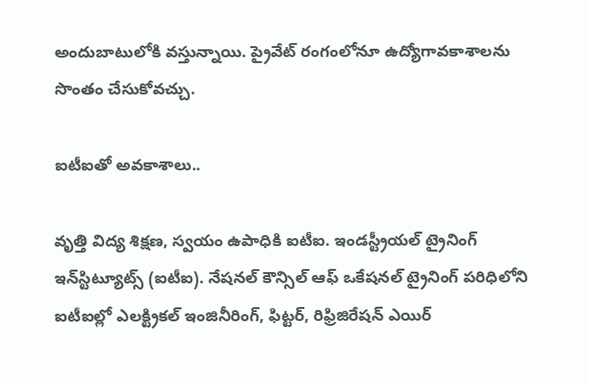అందుబాటులోకి వస్తున్నాయి. ప్రైవేట్‌ రంగంలోనూ ఉద్యోగావకాశాలను సొంతం చేసుకోవచ్చు.

ఐటీఐతో అవకాశాలు..

వృత్తి విద్య శిక్షణ, స్వయం ఉపాధికి ఐటీఐ. ఇండస్ట్రీయల్‌ ట్రైనింగ్‌ ఇన్‌స్టిట్యూట్స్‌ (ఐటీఐ). నేషనల్‌ కౌన్సిల్‌ ఆఫ్‌ ఒకేషనల్‌ ట్రైనింగ్‌ పరిధిలోని ఐటీఐల్లో ఎలక్ట్రికల్‌ ఇంజినీరింగ్‌, ఫిట్టర్‌, రిఫ్రిజిరేషన్‌ ఎయిర్‌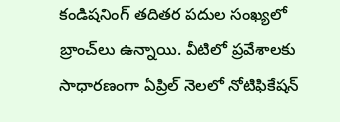కండిషనింగ్‌ తదితర పదుల సంఖ్యలో బ్రాంచ్‌లు ఉన్నాయి. వీటిలో ప్రవేశాలకు సాధారణంగా ఏప్రిల్‌ నెలలో నోటిఫికేషన్‌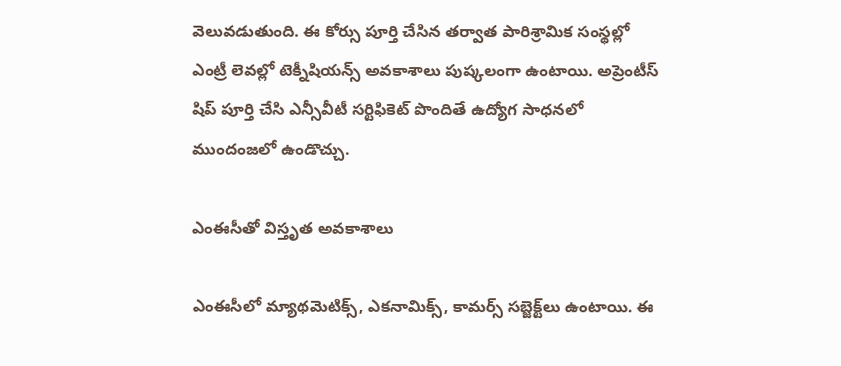వెలువడుతుంది. ఈ కోర్సు పూర్తి చేసిన తర్వాత పారిశ్రామిక సంస్థల్లో ఎంట్రీ లెవల్లో టెక్నీషియన్స్‌ అవకాశాలు పుష్కలంగా ఉంటాయి. అప్రెంటీస్‌ షిప్‌ పూర్తి చేసి ఎన్సీవీటీ సర్టిఫికెట్‌ పొందితే ఉద్యోగ సాధనలో ముందంజలో ఉండొచ్చు.

ఎంఈసీతో విస్తృత అవకాశాలు

ఎంఈసీలో మ్యాథమెటిక్స్‌, ఎకనామిక్స్‌, కామర్స్‌ సబ్జెక్ట్‌లు ఉంటాయి. ఈ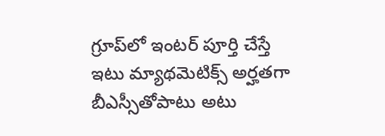గ్రూప్‌లో ఇంటర్‌ పూర్తి చేస్తే ఇటు మ్యాథమెటిక్స్‌ అర్హతగా బీఎస్సీతోపాటు అటు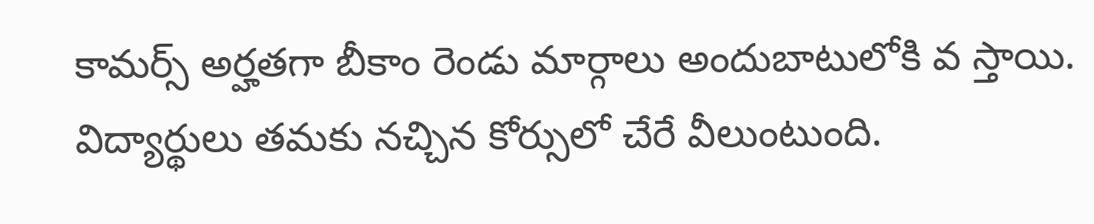కామర్స్‌ అర్హతగా బీకాం రెండు మార్గాలు అందుబాటులోకి వ స్తాయి. విద్యార్థులు తమకు నచ్చిన కోర్సులో చేరే వీలుంటుంది.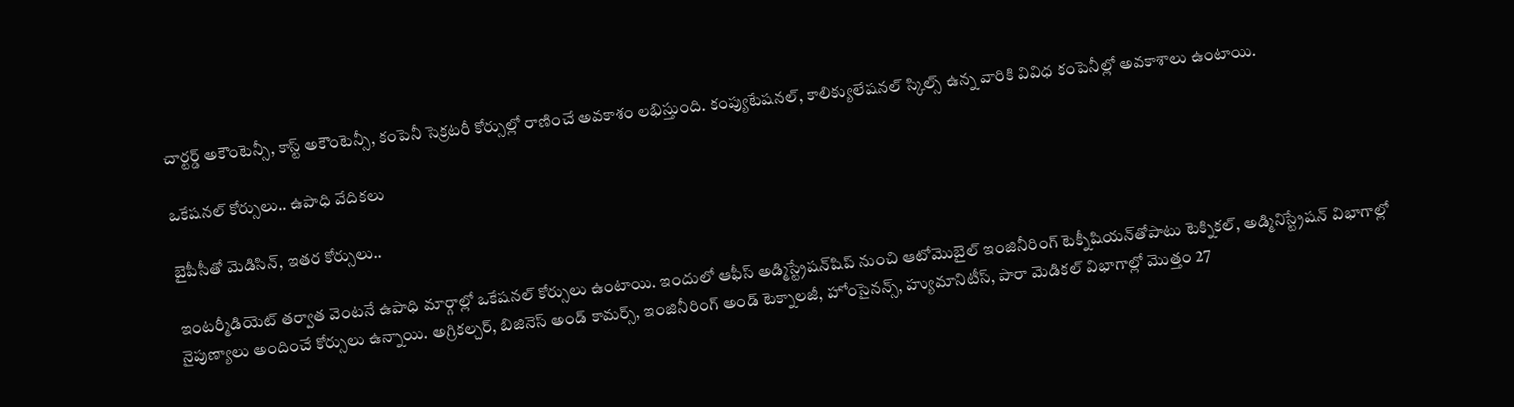చార్టర్డ్‌ అకౌంటెన్సీ, కాస్ట్‌ అకౌంటెన్సీ, కంపెనీ సెక్రటరీ కోర్సుల్లో రాణించే అవకాశం లభిస్తుంది. కంప్యుటేషనల్‌, కాలిక్యులేషనల్‌ స్కిల్స్‌ ఉన్న వారికి వివిధ కంపెనీల్లో అవకాశాలు ఉంటాయి.

ఒకేషనల్‌ కోర్సులు.. ఉపాధి వేదికలు

బైపీసీతో మెడిసిన్‌, ఇతర కోర్సులు..

ఇంటర్మీడియెట్‌ తర్వాత వెంటనే ఉపాధి మార్గాల్లో ఒకేషనల్‌ కోర్సులు ఉంటాయి. ఇందులో ఆఫీస్‌ అడ్మిస్ట్రేషన్‌షిప్‌ నుంచి ఆటోమొబైల్‌ ఇంజినీరింగ్‌ టెక్నీషియన్‌తోపాటు టెక్నికల్‌, అడ్మినిస్ట్రేషన్‌ విభాగాల్లో నైపుణ్యాలు అందించే కోర్సులు ఉన్నాయి. అగ్రికల్చర్‌, బిజినెస్‌ అండ్‌ కామర్స్‌, ఇంజినీరింగ్‌ అండ్‌ టెక్నాలజీ, హోంసైనన్స్‌, హ్యుమానిటీస్‌, పారా మెడికల్‌ విభాగాల్లో మొత్తం 27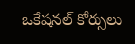ఒకేషనల్‌ కోర్సులు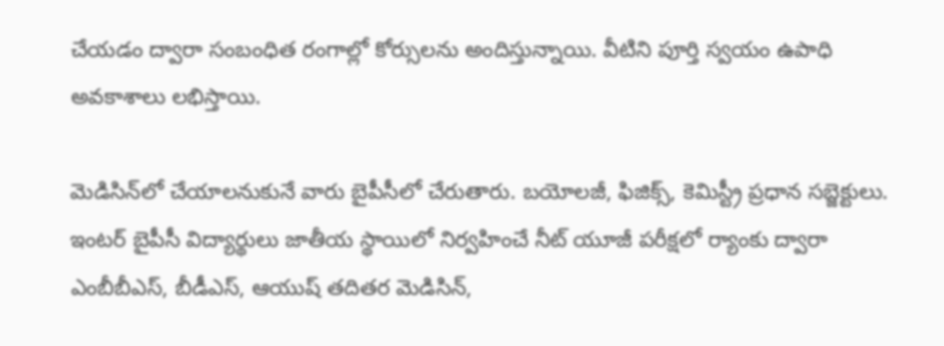చేయడం ద్వారా సంబంధిత రంగాల్లో కోర్సులను అందిస్తున్నాయి. వీటిని పూర్తి స్వయం ఉపాధి అవకాశాలు లభిస్తాయి.

మెడిసిన్‌లో చేయాలనుకునే వారు బైపీసీలో చేరుతారు. బయోలజీ, ఫిజిక్స్‌, కెమిస్ట్రీ ప్రధాన సబ్జెక్టులు. ఇంటర్‌ బైపీసీ విద్యార్థులు జాతీయ స్థాయిలో నిర్వహించే నీట్‌ యూజీ పరీక్షలో ర్యాంకు ద్వారా ఎంబీబీఎస్‌, బీడీఎస్‌, ఆయుష్‌ తదితర మెడిసిన్‌,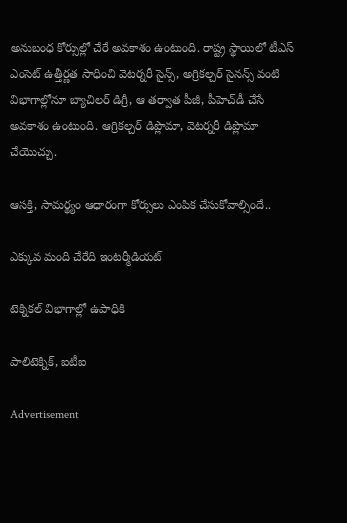అనుబంధ కోర్సుల్లో చేరే అవకాశం ఉంటుంది. రాష్ట్ర స్థాయిలో టీఎస్‌ ఎంసెట్‌ ఉత్తీర్ణత సాధించి వెటర్నరీ సైన్స్‌, అగ్రికల్చర్‌ సైనన్స్‌ వంటి విభాగాల్లోనూ బ్యాచిలర్‌ డిగ్రీ, ఆ తర్వాత పీజీ, పీహెచ్‌డీ చేసే అవకాశం ఉంటుంది. ఆగ్రికల్చర్‌ డిప్లొమా, వెటర్నరీ డిప్లొమా చేయొచ్చు.

ఆసక్తి, సామర్థ్యం ఆధారంగా కోర్సులు ఎంపిక చేసుకోవాల్సిందే..

ఎక్కువ మంది చేరేది ఇంటర్మీడియట్‌

టెక్నికల్‌ విభాగాల్లో ఉపాధికి

పాలిటెక్నిక్‌, ఐటీఐ

Advertisement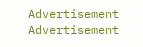Advertisement
Advertisement